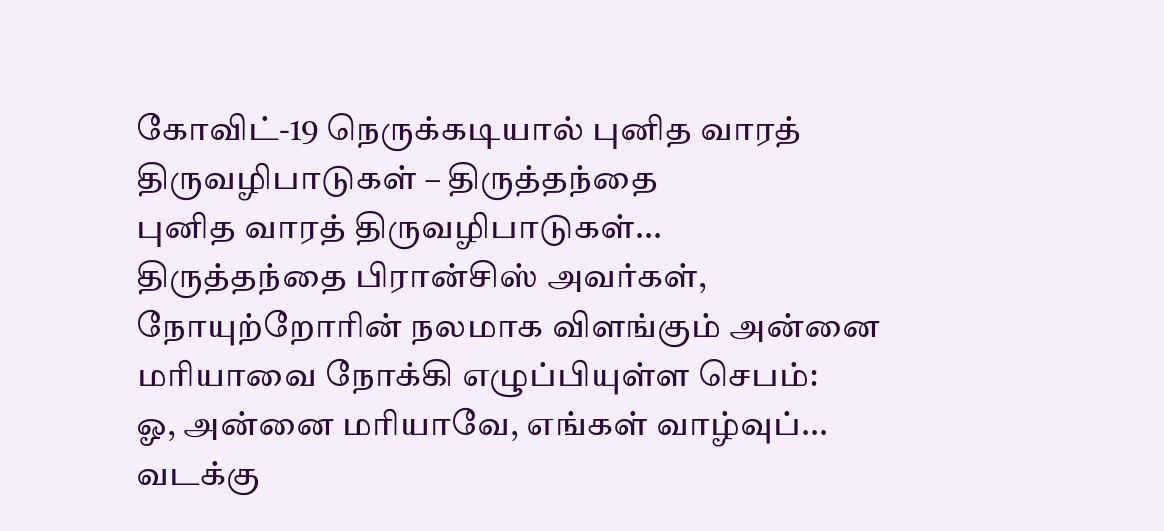கோவிட்-19 நெருக்கடியால் புனித வாரத் திருவழிபாடுகள் – திருத்தந்தை
புனித வாரத் திருவழிபாடுகள்...
திருத்தந்தை பிரான்சிஸ் அவர்கள், நோயுற்றோரின் நலமாக விளங்கும் அன்னை மரியாவை நோக்கி எழுப்பியுள்ள செபம்:
ஓ, அன்னை மரியாவே, எங்கள் வாழ்வுப்...
வடக்கு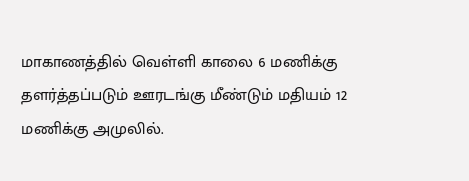மாகாணத்தில் வெள்ளி காலை 6 மணிக்கு தளர்த்தப்படும் ஊரடங்கு மீண்டும் மதியம் 12 மணிக்கு அமுலில்.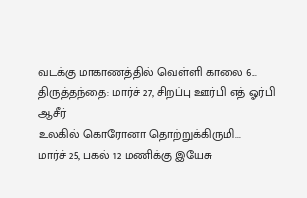வடக்கு மாகாணத்தில் வெள்ளி காலை 6...
திருத்தந்தை: மார்ச் 27, சிறப்பு ஊர்பி எத் ஓர்பி ஆசீர்
உலகில் கொரோனா தொற்றுக்கிருமி...
மார்ச் 25, பகல் 12 மணிக்கு இயேசு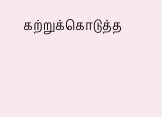கற்றுக்கொடுத்த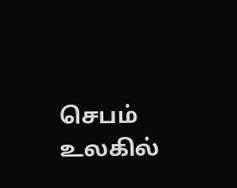செபம்
உலகில்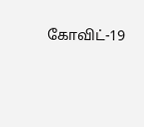கோவிட்-19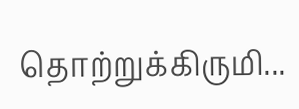தொற்றுக்கிருமி...